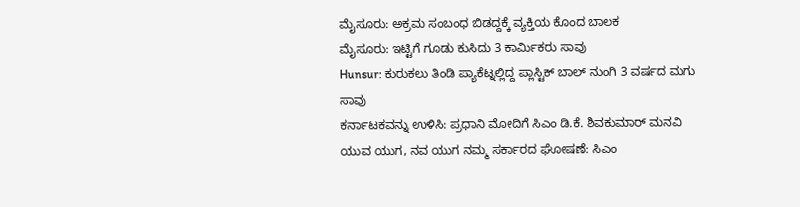ಮೈಸೂರು: ಅಕ್ರಮ ಸಂಬಂಧ ಬಿಡದ್ದಕ್ಕೆ ವ್ಯಕ್ತಿಯ ಕೊಂದ ಬಾಲಕ
ಮೈಸೂರು: ಇಟ್ಟಿಗೆ ಗೂಡು ಕುಸಿದು 3 ಕಾರ್ಮಿಕರು ಸಾವು
Hunsur: ಕುರುಕಲು ತಿಂಡಿ ಪ್ಯಾಕೆಟ್ನಲ್ಲಿದ್ದ ಪ್ಲಾಸ್ಟಿಕ್ ಬಾಲ್ ನುಂಗಿ 3 ವರ್ಷದ ಮಗು ಸಾವು
ಕರ್ನಾಟಕವನ್ನು ಉಳಿಸಿ: ಪ್ರಧಾನಿ ಮೋದಿಗೆ ಸಿಎಂ ಡಿ.ಕೆ. ಶಿವಕುಮಾರ್ ಮನವಿ
ಯುವ ಯುಗ, ನವ ಯುಗ ನಮ್ಮ ಸರ್ಕಾರದ ಘೋಷಣೆ: ಸಿಎಂ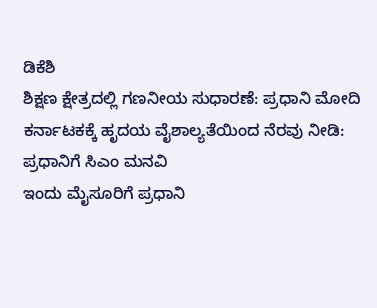ಡಿಕೆಶಿ
ಶಿಕ್ಷಣ ಕ್ಷೇತ್ರದಲ್ಲಿ ಗಣನೀಯ ಸುಧಾರಣೆ: ಪ್ರಧಾನಿ ಮೋದಿ
ಕರ್ನಾಟಕಕ್ಕೆ ಹೃದಯ ವೈಶಾಲ್ಯತೆಯಿಂದ ನೆರವು ನೀಡಿ: ಪ್ರಧಾನಿಗೆ ಸಿಎಂ ಮನವಿ
ಇಂದು ಮೈಸೂರಿಗೆ ಪ್ರಧಾನಿ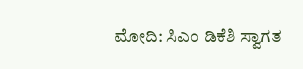ಮೋದಿ: ಸಿಎಂ ಡಿಕೆಶಿ ಸ್ವಾಗತ